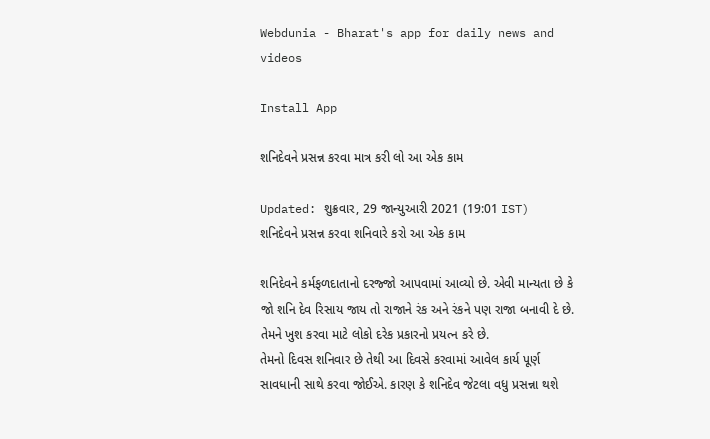Webdunia - Bharat's app for daily news and videos

Install App

શનિદેવને પ્રસન્ન કરવા માત્ર કરી લો આ એક કામ

Updated: શુક્રવાર, 29 જાન્યુઆરી 2021 (19:01 IST)
શનિદેવને પ્રસન્ન કરવા શનિવારે કરો આ એક કામ

શનિદેવને કર્મફળદાતાનો દરજ્જો આપવામાં આવ્યો છે. એવી માન્યતા છે કે જો શનિ દેવ રિસાય જાય તો રાજાને રંક અને રંકને પણ રાજા બનાવી દે છે. તેમને ખુશ કરવા માટે લોકો દરેક પ્રકારનો પ્રયત્ન કરે છે.
તેમનો દિવસ શનિવાર છે તેથી આ દિવસે કરવામાં આવેલ કાર્ય પૂર્ણ સાવધાની સાથે કરવા જોઈએ. કારણ કે શનિદેવ જેટલા વધુ પ્રસન્ના થશે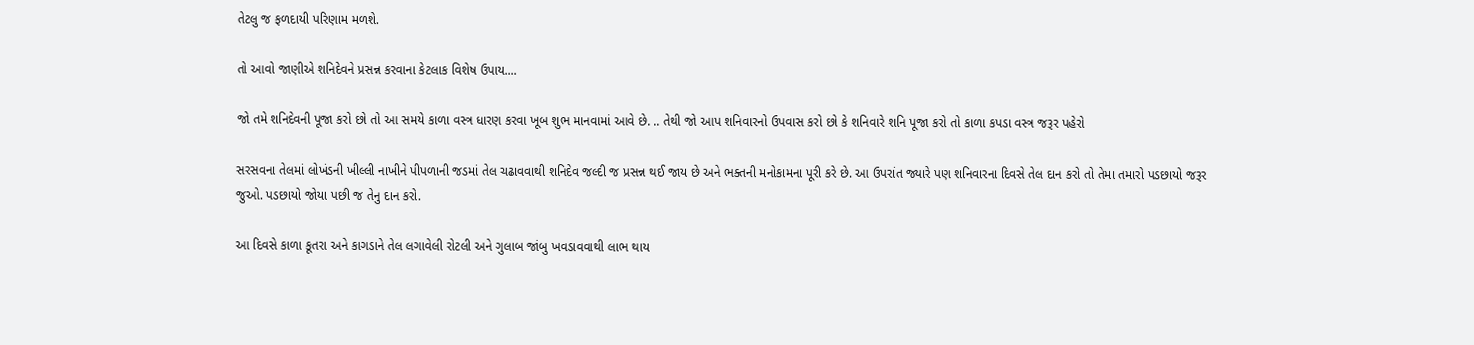તેટલુ જ ફળદાયી પરિણામ મળશે.

તો આવો જાણીએ શનિદેવને પ્રસન્ન કરવાના કેટલાક વિશેષ ઉપાય....

જો તમે શનિદેવની પૂજા કરો છો તો આ સમયે કાળા વસ્ત્ર ધારણ કરવા ખૂબ શુભ માનવામાં આવે છે. .. તેથી જો આપ શનિવારનો ઉપવાસ કરો છો કે શનિવારે શનિ પૂજા કરો તો કાળા કપડા વસ્ત્ર જરૂર પહેરો

સરસવના તેલમાં લોખંડની ખીલ્લી નાખીને પીપળાની જડમાં તેલ ચઢાવવાથી શનિદેવ જલ્દી જ પ્રસન્ન થઈ જાય છે અને ભક્તની મનોકામના પૂરી કરે છે. આ ઉપરાંત જ્યારે પણ શનિવારના દિવસે તેલ દાન કરો તો તેમા તમારો પડછાયો જરૂર જુઓ. પડછાયો જોયા પછી જ તેનુ દાન કરો.

આ દિવસે કાળા કૂતરા અને કાગડાને તેલ લગાવેલી રોટલી અને ગુલાબ જાંબુ ખવડાવવાથી લાભ થાય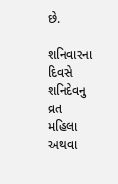છે.

શનિવારના દિવસે શનિદેવનુ વ્રત મહિલા અથવા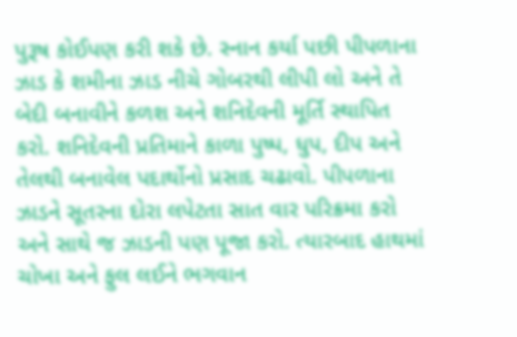પુરૂષ કોઈપણ કરી શકે છે. સ્નાન કર્યા પછી પીપળાના ઝાડ કે શમીના ઝાડ નીચે ગોબરથી લીપી લો અને તે બેદી બનાવીને કળશ અને શનિદેવની મૂર્તિ સ્થાપિત કરો. શનિદેવની પ્રતિમાને કાળા પુષ્પ, ધુપ, દીપ અને તેલથી બનાવેલ પદાર્થોનો પ્રસાદ ચઢાવો. પીપળાના ઝાડને સૂતરના દોરા લપેટતા સાત વાર પરિક્રમા કરો અને સાથે જ ઝાડની પણ પૂજા કરો. ત્યારબાદ હાથમાં ચોખા અને ફુલ લઈને ભગવાન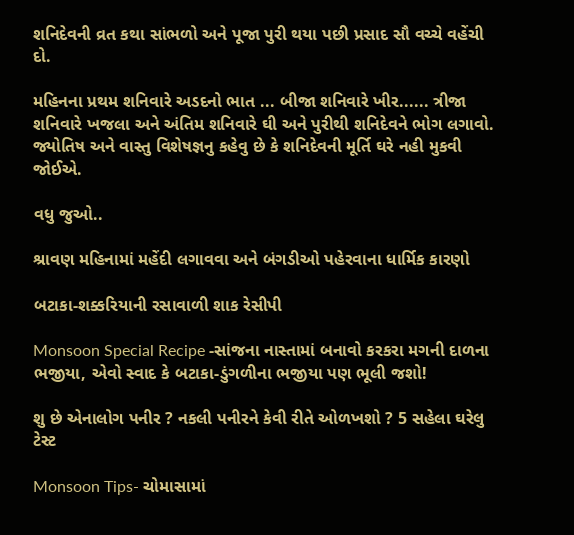શનિદેવની વ્રત કથા સાંભળો અને પૂજા પુરી થયા પછી પ્રસાદ સૌ વચ્ચે વહેંચી દો.

મહિનના પ્રથમ શનિવારે અડદનો ભાત ... બીજા શનિવારે ખીર...... ત્રીજા શનિવારે ખજલા અને અંતિમ શનિવારે ઘી અને પુરીથી શનિદેવને ભોગ લગાવો.
જ્યોતિષ અને વાસ્તુ વિશેષજ્ઞનુ કહેવુ છે કે શનિદેવની મૂર્તિ ઘરે નહી મુકવી જોઈએ.

વધુ જુઓ..

શ્રાવણ મહિનામાં મહેંદી લગાવવા અને બંગડીઓ પહેરવાના ધાર્મિક કારણો

બટાકા-શક્કરિયાની રસાવાળી શાક રેસીપી

Monsoon Special Recipe -સાંજના નાસ્તામાં બનાવો કરકરા મગની દાળના ભજીયા, એવો સ્વાદ કે બટાકા-ડુંગળીના ભજીયા પણ ભૂલી જશો!

શુ છે એનાલોગ પનીર ? નકલી પનીરને કેવી રીતે ઓળખશો ? 5 સહેલા ઘરેલુ ટેસ્ટ

Monsoon Tips- ચોમાસામાં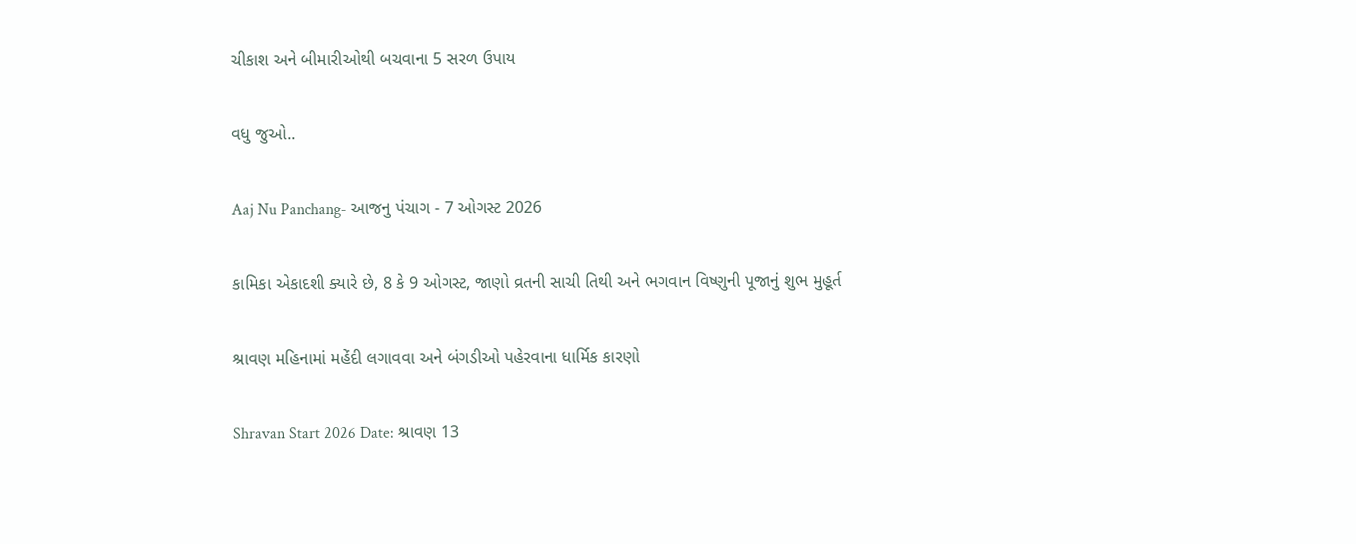ચીકાશ અને બીમારીઓથી બચવાના 5 સરળ ઉપાય

વધુ જુઓ..

Aaj Nu Panchang- આજનુ પંચાગ - 7 ઓગસ્ટ 2026

કામિકા એકાદશી ક્યારે છે, 8 કે 9 ઓગસ્ટ, જાણો વ્રતની સાચી તિથી અને ભગવાન વિષ્ણુની પૂજાનું શુભ મુહૂર્ત

શ્રાવણ મહિનામાં મહેંદી લગાવવા અને બંગડીઓ પહેરવાના ધાર્મિક કારણો

Shravan Start 2026 Date: શ્રાવણ 13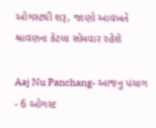ઓગસ્ટથી શરૂ, જાણો આવખતે શ્રાવણના કેટલા સોમવાર રહેશે

Aaj Nu Panchang- આજનુ પંચાગ - 6 ઓગસ્ટ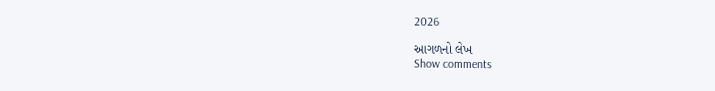2026

આગળનો લેખ
Show comments